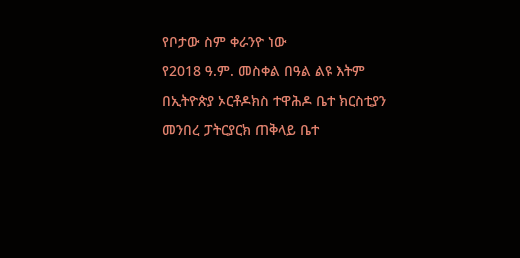የቦታው ስም ቀራንዮ ነው
የ2018 ዓ.ም. መስቀል በዓል ልዩ እትም
በኢትዮጵያ ኦርቶዶክስ ተዋሕዶ ቤተ ክርስቲያን መንበረ ፓትርያርክ ጠቅላይ ቤተ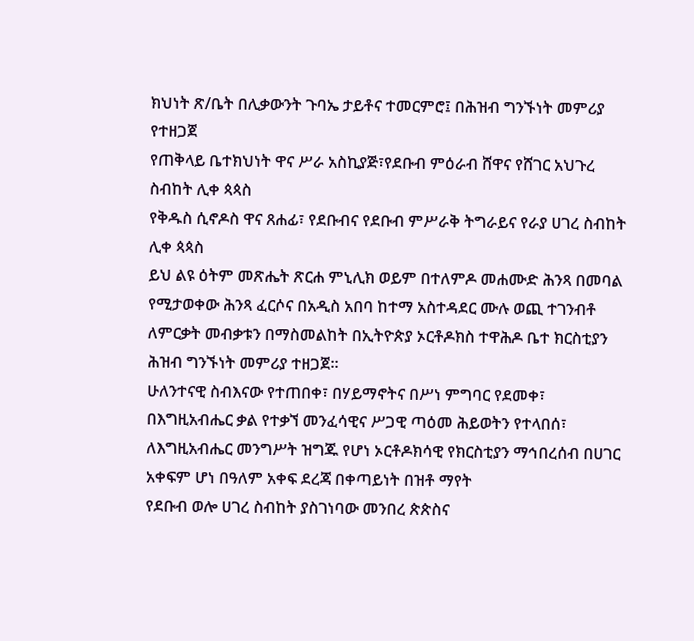ክህነት ጽ/ቤት በሊቃውንት ጉባኤ ታይቶና ተመርምሮ፤ በሕዝብ ግንኙነት መምሪያ የተዘጋጀ
የጠቅላይ ቤተክህነት ዋና ሥራ አስኪያጅ፣የደቡብ ምዕራብ ሸዋና የሸገር አህጉረ ስብከት ሊቀ ጳጳስ
የቅዱስ ሲኖዶስ ዋና ጸሐፊ፣ የደቡብና የደቡብ ምሥራቅ ትግራይና የራያ ሀገረ ስብከት ሊቀ ጳጳስ
ይህ ልዩ ዕትም መጽሔት ጽርሐ ምኒሊክ ወይም በተለምዶ መሐሙድ ሕንጻ በመባል የሚታወቀው ሕንጻ ፈርሶና በአዲስ አበባ ከተማ አስተዳደር ሙሉ ወጪ ተገንብቶ ለምርቃት መብቃቱን በማስመልከት በኢትዮጵያ ኦርቶዶክስ ተዋሕዶ ቤተ ክርስቲያን ሕዝብ ግንኙነት መምሪያ ተዘጋጀ።
ሁለንተናዊ ስብእናው የተጠበቀ፣ በሃይማኖትና በሥነ ምግባር የደመቀ፣ በእግዚአብሔር ቃል የተቃኘ መንፈሳዊና ሥጋዊ ጣዕመ ሕይወትን የተላበሰ፣ ለእግዚአብሔር መንግሥት ዝግጁ የሆነ ኦርቶዶክሳዊ የክርስቲያን ማኅበረሰብ በሀገር አቀፍም ሆነ በዓለም አቀፍ ደረጃ በቀጣይነት በዝቶ ማየት
የደቡብ ወሎ ሀገረ ስብከት ያስገነባው መንበረ ጵጵስና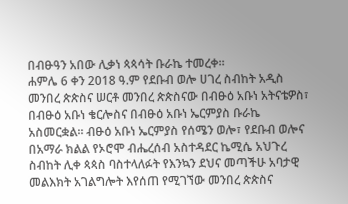በብፁዓን አበው ሊቃነ ጳጳሳት ቡራኬ ተመረቀ።
ሐምሌ 6 ቀን 2018 ዓ.ም የደቡብ ወሎ ሀገረ ስብከት አዲስ መንበረ ጵጵስና ሠርቶ መንበረ ጵጵስናው በብፁዕ አቡነ አትናቴዎስ፣ በብፁዕ አቡነ ቄርሎስና በብፁዕ አቡነ ኤርምያስ ቡራኬ አስመርቋል። ብፁዕ አቡነ ኤርምያስ የሰሜን ወሎ፣ የደቡብ ወሎና በአማራ ክልል የኦሮሞ ብሔረሰብ አስተዳደር ኬሚሴ አህጉረ ስብከት ሊቀ ጳጳስ ባስተላለፉት የእንኳን ደህና መጣችሁ አባታዊ መልእክት አገልግሎት እየሰጠ የሚገኘው መንበረ ጵጵስና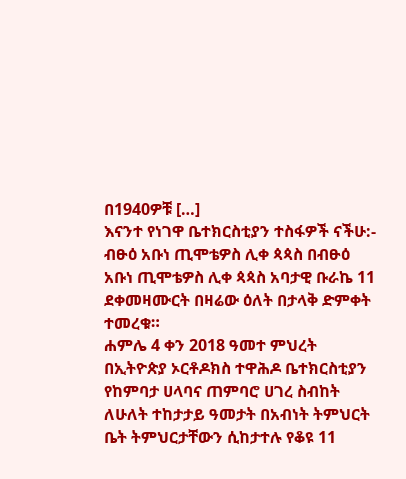በ1940ዎቹ […]
እናንተ የነገዋ ቤተክርስቲያን ተስፋዎች ናችሁ:- ብፁዕ አቡነ ጢሞቴዎስ ሊቀ ጳጳስ በብፁዕ አቡነ ጢሞቴዎስ ሊቀ ጳጳስ አባታዊ ቡራኬ 11 ደቀመዛሙርት በዛሬው ዕለት በታላቅ ድምቀት ተመረቁ።
ሐምሌ 4 ቀን 2018 ዓመተ ምህረት በኢትዮጵያ ኦርቶዶክስ ተዋሕዶ ቤተክርስቲያን የከምባታ ሀላባና ጠምባሮ ሀገረ ስብከት ለሁለት ተከታታይ ዓመታት በአብነት ትምህርት ቤት ትምህርታቸውን ሲከታተሉ የቆዩ 11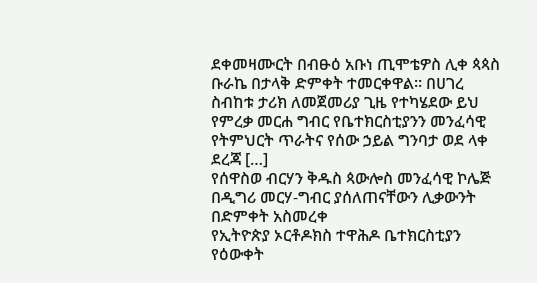ደቀመዛሙርት በብፁዕ አቡነ ጢሞቴዎስ ሊቀ ጳጳስ ቡራኬ በታላቅ ድምቀት ተመርቀዋል። በሀገረ ስብከቱ ታሪክ ለመጀመሪያ ጊዜ የተካሄደው ይህ የምረቃ መርሐ ግብር የቤተክርስቲያንን መንፈሳዊ የትምህርት ጥራትና የሰው ኃይል ግንባታ ወደ ላቀ ደረጃ […]
የሰዋስወ ብርሃን ቅዱስ ጳውሎስ መንፈሳዊ ኮሌጅ በዲግሪ መርሃ-ግብር ያሰለጠናቸውን ሊቃውንት በድምቀት አስመረቀ
የኢትዮጵያ ኦርቶዶክስ ተዋሕዶ ቤተክርስቲያን የዕውቀት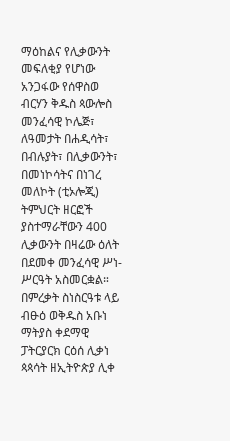ማዕከልና የሊቃውንት መፍለቂያ የሆነው አንጋፋው የሰዋስወ ብርሃን ቅዱስ ጳውሎስ መንፈሳዊ ኮሌጅ፣ ለዓመታት በሐዲሳት፣ በብሉያት፣ በሊቃውንት፣ በመነኮሳትና በነገረ መለኮት (ቲኦሎጂ) ትምህርት ዘርፎች ያስተማራቸውን 400 ሊቃውንት በዛሬው ዕለት በደመቀ መንፈሳዊ ሥነ-ሥርዓት አስመርቋል። በምረቃት ስነስርዓቱ ላይ ብፁዕ ወቅዱስ አቡነ ማትያስ ቀደማዊ ፓትርያርክ ርዕሰ ሊቃነ ጳጳሳት ዘኢትዮጵያ ሊቀ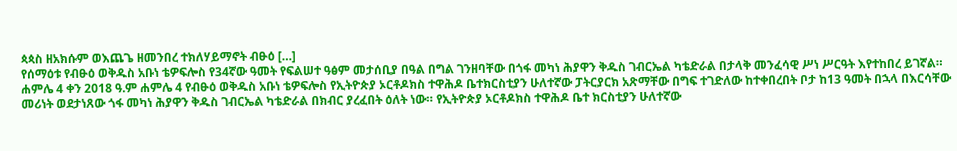ጳጳስ ዘአክሱም ወእጨጌ ዘመንበረ ተክለሃይማኖት ብፁዕ […]
የሰማዕቱ የብፁዕ ወቅዱስ አቡነ ቴዎፍሎስ የ34ኛው ዓመት የፍልሠተ ዓፅም መታሰቢያ በዓል በግል ገንዘባቸው በጎፋ መካነ ሕያዋን ቅዱስ ገብርኤል ካቴድራል በታላቅ መንፈሳዊ ሥነ ሥርዓት እየተከበረ ይገኛል።
ሐምሌ 4 ቀን 2018 ዓ.ም ሐምሌ 4 የብፁዕ ወቅዱስ አቡነ ቴዎፍሎስ የኢትዮጵያ ኦርቶዶክስ ተዋሕዶ ቤተክርስቲያን ሁለተኛው ፓትርያርክ አጽማቸው በግፍ ተገድለው ከተቀበረበት ቦታ ከ13 ዓመት በኋላ በእርሳቸው መሪነት ወደታነጸው ጎፋ መካነ ሕያዋን ቅዱስ ገብርኤል ካቴድራል በክብር ያረፈበት ዕለት ነው። የኢትዮጵያ ኦርቶዶክስ ተዋሕዶ ቤተ ክርስቲያን ሁለተኛው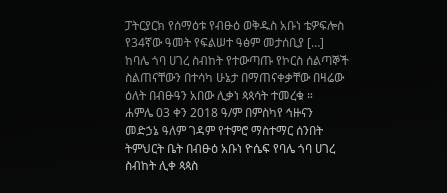ፓትርያርክ የሰማዕቱ የብፁዕ ወቅዱስ አቡነ ቴዎፍሎስ የ34ኛው ዓመት የፍልሠተ ዓፅም መታሰቢያ […]
ከባሌ ጎባ ሀገረ ስብከት የተውጣጡ የኮርስ ሰልጣኞች ስልጠናቸውን በተሳካ ሁኔታ በማጠናቀቃቸው በዛሬው ዕለት በብፁዓን አበው ሊቃነ ጳጳሳት ተመረቁ ።
ሐምሌ 03 ቀን 2018 ዓ/ም በምስካየ ኅዙናን መድኃኔ ዓለም ገዳም የተምሮ ማስተማር ሰንበት ትምህርት ቤት በብፁዕ አቡነ ዮሴፍ የባሌ ጎባ ሀገረ ስብከት ሊቀ ጳጳስ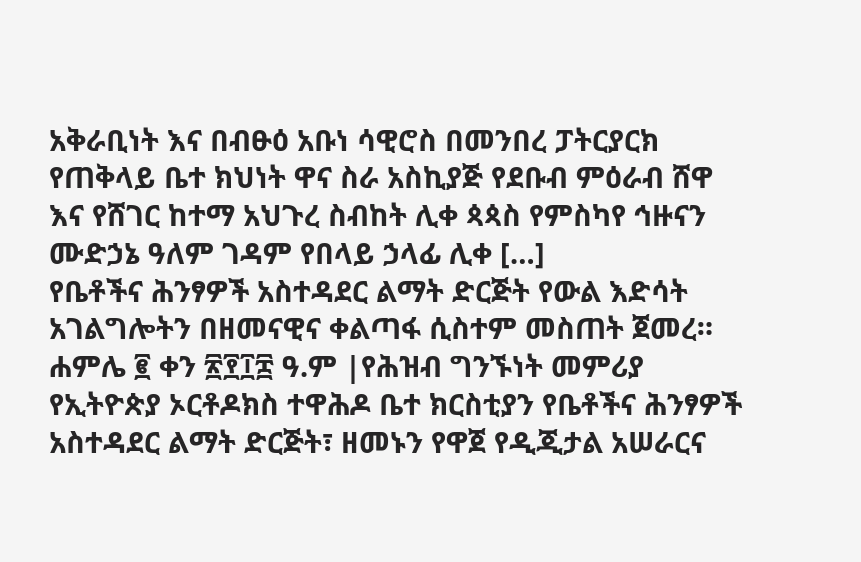አቅራቢነት እና በብፁዕ አቡነ ሳዊሮስ በመንበረ ፓትርያርክ የጠቅላይ ቤተ ክህነት ዋና ስራ አስኪያጅ የደቡብ ምዕራብ ሸዋ እና የሸገር ከተማ አህጉረ ስብከት ሊቀ ጳጳስ የምስካየ ኅዙናን ሙድኃኔ ዓለም ገዳም የበላይ ኃላፊ ሊቀ […]
የቤቶችና ሕንፃዎች አስተዳደር ልማት ድርጅት የውል እድሳት አገልግሎትን በዘመናዊና ቀልጣፋ ሲስተም መስጠት ጀመረ።
ሐምሌ ፪ ቀን ፳፻፲፰ ዓ.ም |የሕዝብ ግንኙነት መምሪያ የኢትዮጵያ ኦርቶዶክስ ተዋሕዶ ቤተ ክርስቲያን የቤቶችና ሕንፃዎች አስተዳደር ልማት ድርጅት፣ ዘመኑን የዋጀ የዲጂታል አሠራርና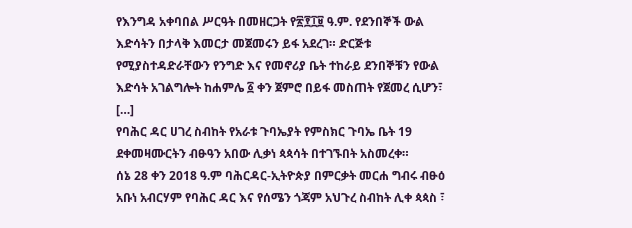የእንግዳ አቀባበል ሥርዓት በመዘርጋት የ፳፻፲፱ ዓ.ም. የደንበኞች ውል እድሳትን በታላቅ እመርታ መጀመሩን ይፋ አደረገ። ድርጅቱ የሚያስተዳድራቸውን የንግድ እና የመኖሪያ ቤት ተከራይ ደንበኞቹን የውል እድሳት አገልግሎት ከሐምሌ ፩ ቀን ጀምሮ በይፋ መስጠት የጀመረ ሲሆን፣ […]
የባሕር ዳር ሀገረ ስብከት የአራቱ ጉባኤያት የምስክር ጉባኤ ቤት 19 ደቀመዛሙርትን ብፁዓን አበው ሊቃነ ጳጳሳት በተገኙበት አስመረቀ።
ሰኔ 28 ቀን 2018 ዓ.ም ባሕርዳር-ኢትዮጵያ በምርቃት መርሐ ግብሩ ብፁዕ አቡነ አብርሃም የባሕር ዳር እና የሰሜን ጎጃም አህጉረ ስብከት ሊቀ ጳጳስ ፣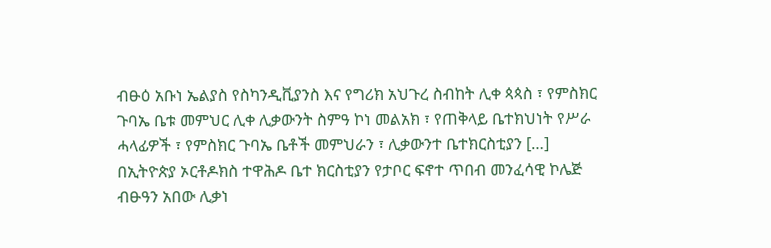ብፁዕ አቡነ ኤልያስ የስካንዲቪያንስ እና የግሪክ አህጉረ ስብከት ሊቀ ጳጳስ ፣ የምስክር ጉባኤ ቤቱ መምህር ሊቀ ሊቃውንት ስምዓ ኮነ መልአክ ፣ የጠቅላይ ቤተክህነት የሥራ ሓላፊዎች ፣ የምስክር ጉባኤ ቤቶች መምህራን ፣ ሊቃውንተ ቤተክርስቲያን […]
በኢትዮጵያ ኦርቶዶክስ ተዋሕዶ ቤተ ክርስቲያን የታቦር ፍኖተ ጥበብ መንፈሳዊ ኮሌጅ ብፁዓን አበው ሊቃነ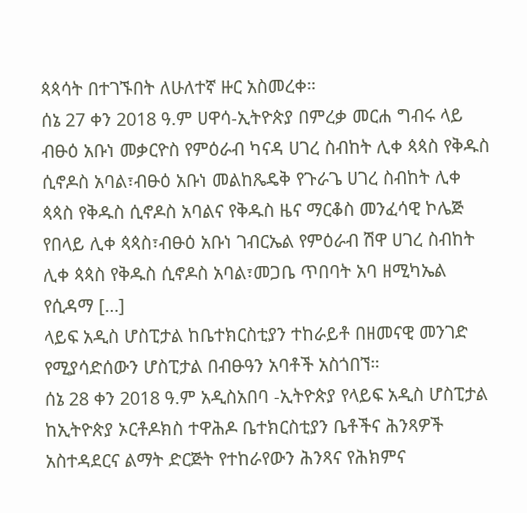ጳጳሳት በተገኙበት ለሁለተኛ ዙር አስመረቀ።
ሰኔ 27 ቀን 2018 ዓ.ም ሀዋሳ-ኢትዮጵያ በምረቃ መርሐ ግብሩ ላይ ብፁዕ አቡነ መቃርዮስ የምዕራብ ካናዳ ሀገረ ስብከት ሊቀ ጳጳስ የቅዱስ ሲኖዶስ አባል፣ብፁዕ አቡነ መልከጼዴቅ የጉራጌ ሀገረ ስብከት ሊቀ ጳጳስ የቅዱስ ሲኖዶስ አባልና የቅዱስ ዜና ማርቆስ መንፈሳዊ ኮሌጅ የበላይ ሊቀ ጳጳስ፣ብፁዕ አቡነ ገብርኤል የምዕራብ ሽዋ ሀገረ ስብከት ሊቀ ጳጳስ የቅዱስ ሲኖዶስ አባል፣መጋቤ ጥበባት አባ ዘሚካኤል የሲዳማ […]
ላይፍ አዲስ ሆስፒታል ከቤተክርስቲያን ተከራይቶ በዘመናዊ መንገድ የሚያሳድሰውን ሆስፒታል በብፁዓን አባቶች አስጎበኘ።
ሰኔ 28 ቀን 2018 ዓ.ም አዲስአበባ -ኢትዮጵያ የላይፍ አዲስ ሆስፒታል ከኢትዮጵያ ኦርቶዶክስ ተዋሕዶ ቤተክርስቲያን ቤቶችና ሕንጻዎች አስተዳደርና ልማት ድርጅት የተከራየውን ሕንጻና የሕክምና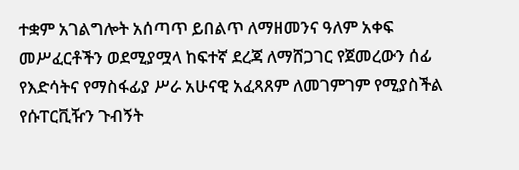ተቋም አገልግሎት አሰጣጥ ይበልጥ ለማዘመንና ዓለም አቀፍ መሥፈርቶችን ወደሚያሟላ ከፍተኛ ደረጃ ለማሸጋገር የጀመረውን ሰፊ የእድሳትና የማስፋፊያ ሥራ አሁናዊ አፈጻጸም ለመገምገም የሚያስችል የሱፐርቪዥን ጉብኝት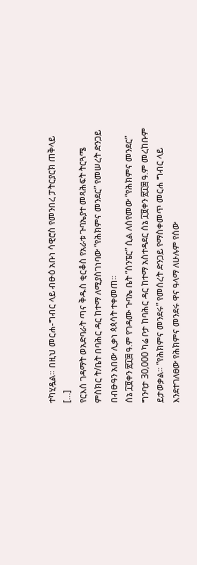ተካሂዷል። በዚህ መርሐ-ግብር ላይ ብፁዕ አቡነ ሳዊሮስ የመንበረ ፓትርያርክ ጠቅላይ […]
የርእሰ ገዳማት ወአድባራት ጣና ቅዱስ ቂርቆስ የአራቱ ጉባኤያተ መጻሕፍት ትርጓሜ ምስክር ት/ቤት በባሕር ዳር ከተማ ለሚያስገነባው “የሕክምና መንደር” የመሠረት ድንጋይ በብፁዓን አበው ሊቃነ ጳጳሳት ተቀመጠ።
ሰኔ ፲፱ቀን ፳፲፰ ዓ.ም የገዳሙ ጉባኤ ቤት “ሰንፔር” ሲል ለሰየመው “የሕክምና መንደር” ግንባታ 30,000 ካሬ ቦታ ከባሕር ዳር ከተማ አስተዳደር ሰኔ ፲፱ቀን ፳፲፰ ዓ.ም መረከቡም ይታወቃል። “የሕክምና መንደሩ” የመሰረት ድንጋይ የማስቀመጥ መርሐ ግብር ላይ እንደተገለፀው የሕክምና መንደሩ ዋና ዓላማ ለሁሉም የሰው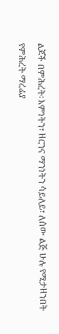ልጆች በምሕረት፡ እምነትን፣ ዘርንና ማንነትን ሳይለይ፣ ለሰው ልጅ ሁሉ የሚታዘንበት የምሕረት ማረፊያ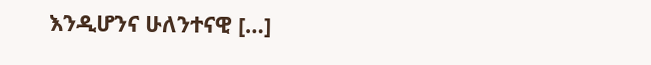እንዲሆንና ሁለንተናዊ […]